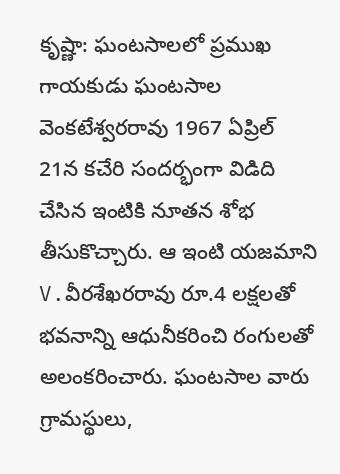కృష్ణా: ఘంటసాలలో ప్రముఖ గాయకుడు ఘంటసాల వెంకటేశ్వరరావు 1967 ఏప్రిల్ 21న కచేరి సందర్భంగా విడిది చేసిన ఇంటికి నూతన శోభ తీసుకొచ్చారు. ఆ ఇంటి యజమాని V.వీరశేఖరరావు రూ.4 లక్షలతో భవనాన్ని ఆధునీకరించి రంగులతో అలంకరించారు. ఘంటసాల వారు గ్రామస్థులు,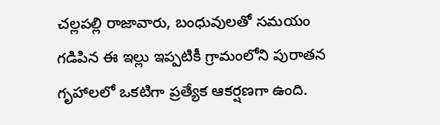చల్లపల్లి రాజావారు, బంధువులతో సమయం గడిపిన ఈ ఇల్లు ఇప్పటికీ గ్రామంలోని పురాతన గృహాలలో ఒకటిగా ప్రత్యేక ఆకర్షణగా ఉంది.